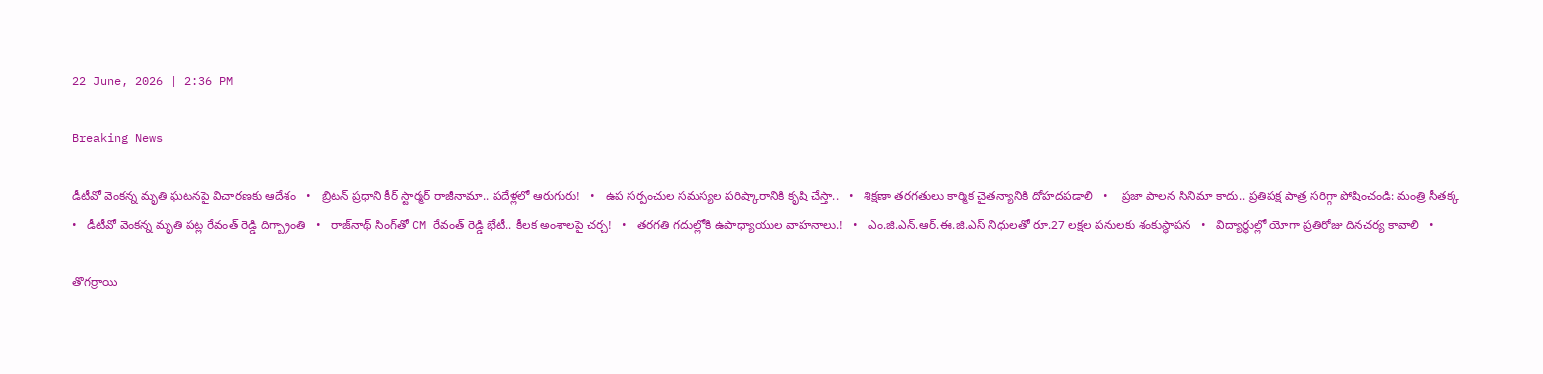22 June, 2026 | 2:36 PM

Breaking News

డీటీవో వెంకన్న మృతి ఘటనపై విచారణకు ఆదేశం   •   బ్రిటన్‌ ప్రధాని కీర్‌ స్టార్మర్‌ రాజీనామా.. పదేళ్లలో ఆరుగురు!   •   ఉప సర్పంచుల సమస్యల పరిష్కారానికి కృషి చేస్తా..   •   శిక్షణా తరగతులు కార్మిక చైతన్యానికి దోహదపడాలి   •    ప్రజా పాలన సినిమా కాదు.. ప్రతిపక్ష పాత్ర సరిగ్గా పోషించండి: మంత్రి సీతక్క   •   డీటీవో వెంకన్న మృతి పట్ల రేవంత్ రెడ్డి దిగ్బ్రాంతి   •   రాజ్‌నాథ్‌ సింగ్‌తో CM రేవంత్ రెడ్డి భేటీ.. కీలక అంశాలపై చర్చ!   •   తరగతి గదుల్లోకి ఉపాధ్యాయుల వాహనాలు.!   •   ఎం.జి.ఎన్.ఆర్.ఈ.జి.ఎస్ నిధులతో రూ.27 లక్షల పనులకు శంకుస్థాపన   •   విద్యార్థుల్లో యోగా ప్రతిరోజు దినచర్య కావాలి   •

తొగర్రాయి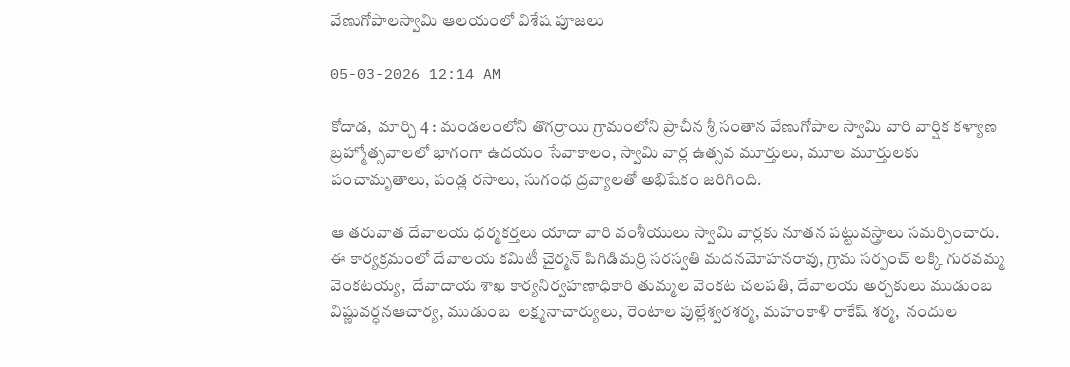వేణుగోపాలస్వామి ఆలయంలో విశేష పూజలు

05-03-2026 12:14 AM

కోదాడ,  మార్చి 4 : మండలంలోని తొగర్రాయి గ్రామంలోని ప్రాచీన శ్రీ సంతాన వేణుగోపాల స్వామి వారి వార్షిక కళ్యాణ బ్రహ్మోత్సవాలలో భాగంగా ఉదయం సేవాకాలం, స్వామి వార్ల ఉత్సవ మూర్తులు, మూల మూర్తులకు పంచామృతాలు, పండ్ల రసాలు, సుగంధ ద్రవ్యాలతో అభిషేకం జరిగింది.

ఆ తరువాత దేవాలయ ధర్మకర్తలు యాదా వారి వంశీయులు స్వామి వార్లకు నూతన పట్టువస్త్రాలు సమర్పించారు. ఈ కార్యక్రమంలో దేవాలయ కమిటీ చైర్మన్ పిగిడిమర్రి సరస్వతి మదనమోహనరావు, గ్రామ సర్పంచ్ లక్కి గురవమ్మ వెంకటయ్య,  దేవాదాయ శాఖ కార్యనిర్వహణాధికారి తుమ్మల వెంకట చలపతి, దేవాలయ అర్చకులు ముడుంబ విష్ణువర్ధనఆచార్య, ముడుంబ  లక్ష్మనాచార్యులు, రెంటాల పుల్లేశ్వరశర్మ, మహంకాళి రాకేష్ శర్మ,  నందుల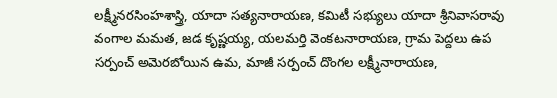లక్ష్మీనరసింహశాస్త్రి, యాదా సత్యనారాయణ, కమిటీ సభ్యులు యాదా శ్రీనివాసరావు వంగాల మమత, జడ కృష్ణయ్య, యలమర్తి వెంకటనారాయణ, గ్రామ పెద్దలు ఉప సర్పంచ్ అమెరబోయిన ఉమ, మాజీ సర్పంచ్ దొంగల లక్ష్మీనారాయణ,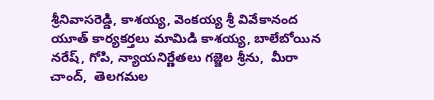శ్రీనివాసరెడ్డి, కాశయ్య, వెంకయ్య శ్రీ వివేకానంద యూత్ కార్యకర్తలు మామిడి కాశయ్య, బాలేబోయిన నరేష్, గోపి, న్యాయనిర్ణేతలు గజ్జెల శ్రీను,  మీరా చాంద్,  తెలగమల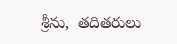శ్రీను,  తదితరులు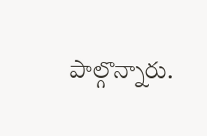పాల్గొన్నారు.